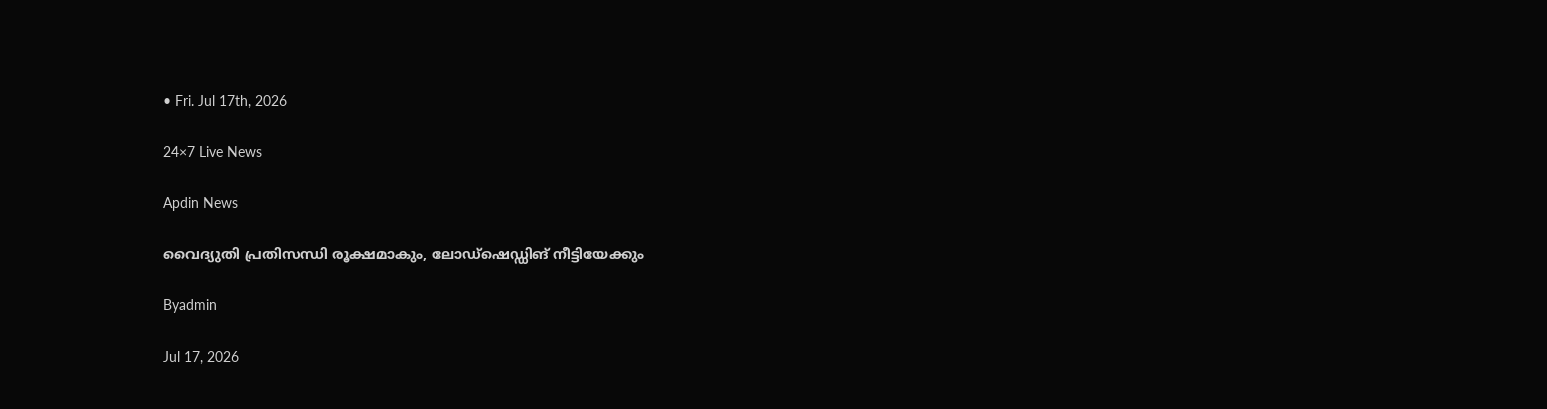• Fri. Jul 17th, 2026

24×7 Live News

Apdin News

വൈദ്യുതി പ്രതിസന്ധി രൂക്ഷമാകും, ലോഡ്‌ഷെഡ്ഡിങ് നീട്ടിയേക്കും

Byadmin

Jul 17, 2026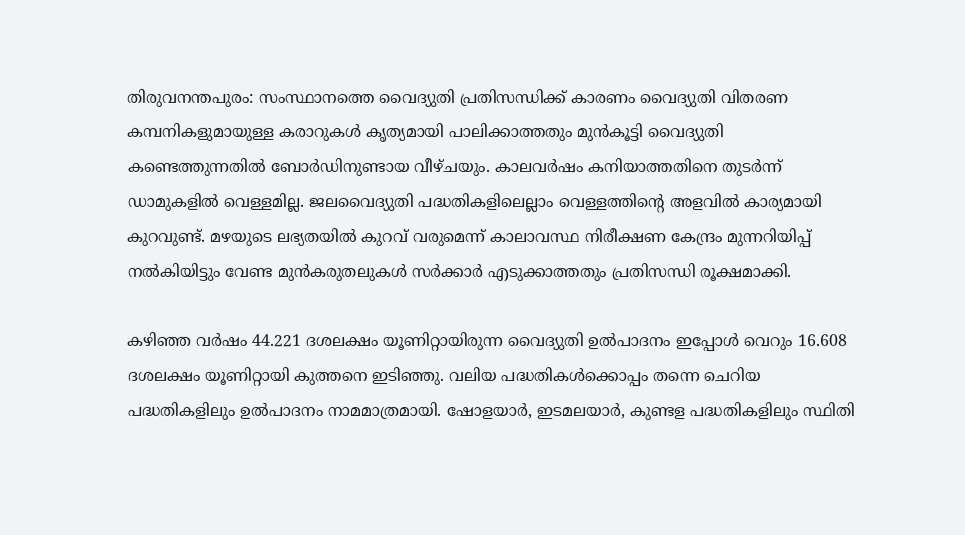തിരുവനന്തപുരം: സംസ്ഥാനത്തെ വൈദ്യുതി പ്രതിസന്ധിക്ക് കാരണം വൈദ്യുതി വിതരണ കമ്പനികളുമായുള്ള കരാറുകള്‍ കൃത്യമായി പാലിക്കാത്തതും മുന്‍കൂട്ടി വൈദ്യുതി കണ്ടെത്തുന്നതില്‍ ബോര്‍ഡിനുണ്ടായ വീഴ്ചയും. കാലവര്‍ഷം കനിയാത്തതിനെ തുടര്‍ന്ന് ഡാമുകളില്‍ വെള്ളമില്ല. ജലവൈദ്യുതി പദ്ധതികളിലെല്ലാം വെള്ളത്തിന്റെ അളവില്‍ കാര്യമായി കുറവുണ്ട്. മഴയുടെ ലഭ്യതയില്‍ കുറവ് വരുമെന്ന് കാലാവസ്ഥ നിരീക്ഷണ കേന്ദ്രം മുന്നറിയിപ്പ് നല്‍കിയിട്ടും വേണ്ട മുന്‍കരുതലുകള്‍ സര്‍ക്കാര്‍ എടുക്കാത്തതും പ്രതിസന്ധി രൂക്ഷമാക്കി.

കഴിഞ്ഞ വര്‍ഷം 44.221 ദശലക്ഷം യൂണിറ്റായിരുന്ന വൈദ്യുതി ഉല്‍പാദനം ഇപ്പോള്‍ വെറും 16.608 ദശലക്ഷം യൂണിറ്റായി കുത്തനെ ഇടിഞ്ഞു. വലിയ പദ്ധതികള്‍ക്കൊപ്പം തന്നെ ചെറിയ പദ്ധതികളിലും ഉല്‍പാദനം നാമമാത്രമായി. ഷോളയാര്‍, ഇടമലയാര്‍, കുണ്ടള പദ്ധതികളിലും സ്ഥിതി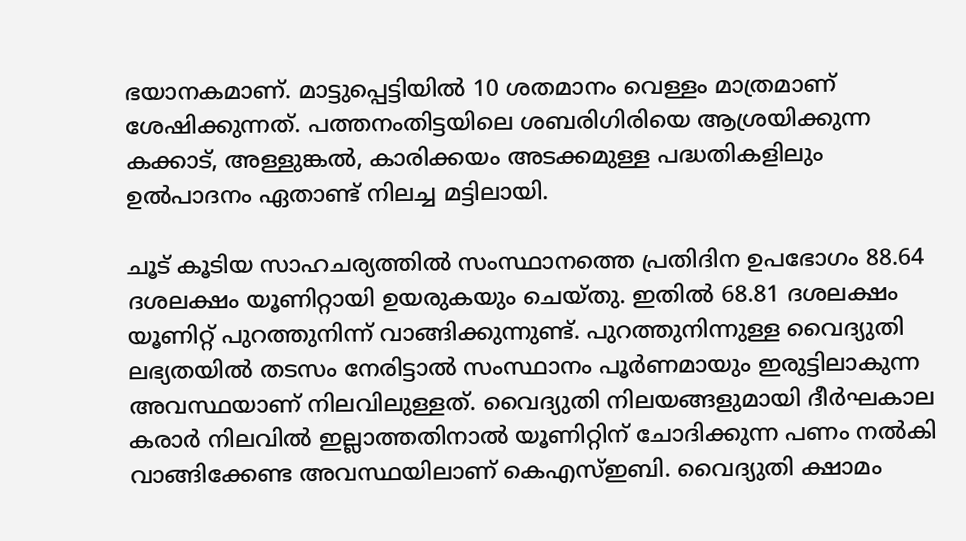ഭയാനകമാണ്. മാട്ടുപ്പെട്ടിയില്‍ 10 ശതമാനം വെള്ളം മാത്രമാണ് ശേഷിക്കുന്നത്. പത്തനംതിട്ടയിലെ ശബരിഗിരിയെ ആശ്രയിക്കുന്ന കക്കാട്, അള്ളുങ്കല്‍, കാരിക്കയം അടക്കമുള്ള പദ്ധതികളിലും ഉല്‍പാദനം ഏതാണ്ട് നിലച്ച മട്ടിലായി.

ചൂട് കൂടിയ സാഹചര്യത്തില്‍ സംസ്ഥാനത്തെ പ്രതിദിന ഉപഭോഗം 88.64 ദശലക്ഷം യൂണിറ്റായി ഉയരുകയും ചെയ്തു. ഇതില്‍ 68.81 ദശലക്ഷം യൂണിറ്റ് പുറത്തുനിന്ന് വാങ്ങിക്കുന്നുണ്ട്. പുറത്തുനിന്നുള്ള വൈദ്യുതി ലഭ്യതയില്‍ തടസം നേരിട്ടാല്‍ സംസ്ഥാനം പൂര്‍ണമായും ഇരുട്ടിലാകുന്ന അവസ്ഥയാണ് നിലവിലുള്ളത്. വൈദ്യുതി നിലയങ്ങളുമായി ദീര്‍ഘകാല കരാര്‍ നിലവില്‍ ഇല്ലാത്തതിനാല്‍ യൂണിറ്റിന് ചോദിക്കുന്ന പണം നല്‍കി വാങ്ങിക്കേണ്ട അവസ്ഥയിലാണ് കെഎസ്ഇബി. വൈദ്യുതി ക്ഷാമം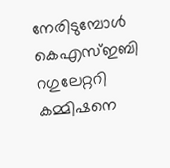നേരിടുമ്പോള്‍ കെഎസ്ഇബി റഗുലേറ്ററി കമ്മിഷനെ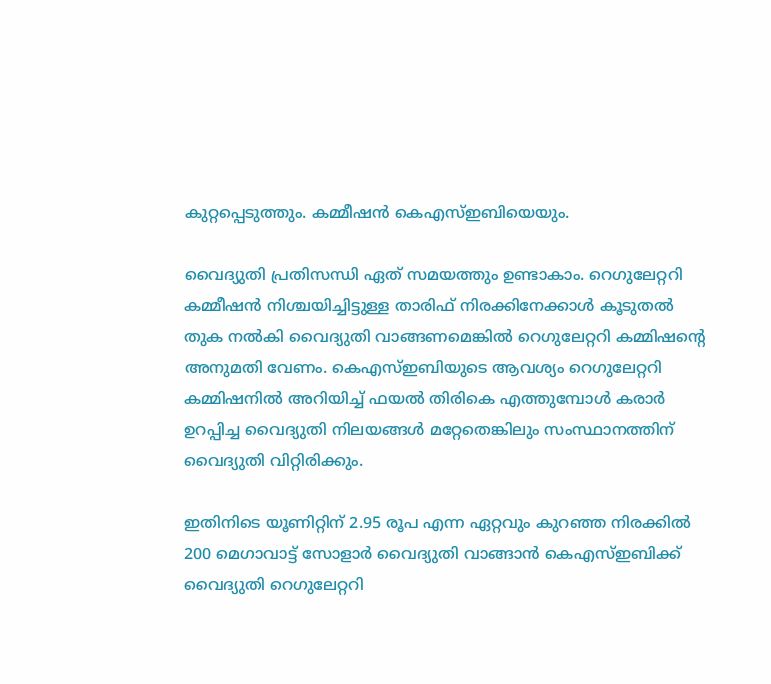കുറ്റപ്പെടുത്തും. കമ്മീഷന്‍ കെഎസ്ഇബിയെയും.

വൈദ്യുതി പ്രതിസന്ധി ഏത് സമയത്തും ഉണ്ടാകാം. റെഗുലേറ്ററി കമ്മീഷന്‍ നിശ്ചയിച്ചിട്ടുള്ള താരിഫ് നിരക്കിനേക്കാള്‍ കൂടുതല്‍ തുക നല്‍കി വൈദ്യുതി വാങ്ങണമെങ്കില്‍ റെഗുലേറ്ററി കമ്മിഷന്റെ അനുമതി വേണം. കെഎസ്ഇബിയുടെ ആവശ്യം റെഗുലേറ്ററി കമ്മിഷനില്‍ അറിയിച്ച് ഫയല്‍ തിരികെ എത്തുമ്പോള്‍ കരാര്‍ ഉറപ്പിച്ച വൈദ്യുതി നിലയങ്ങള്‍ മറ്റേതെങ്കിലും സംസ്ഥാനത്തിന് വൈദ്യുതി വിറ്റിരിക്കും.

ഇതിനിടെ യൂണിറ്റിന് 2.95 രൂപ എന്ന ഏറ്റവും കുറഞ്ഞ നിരക്കില്‍ 200 മെഗാവാട്ട് സോളാര്‍ വൈദ്യുതി വാങ്ങാന്‍ കെഎസ്ഇബിക്ക് വൈദ്യുതി റെഗുലേറ്ററി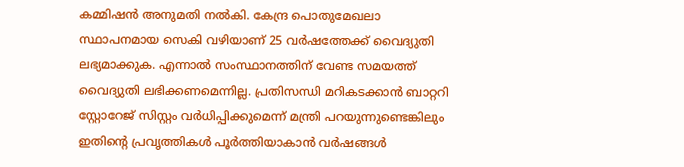കമ്മിഷന്‍ അനുമതി നല്‍കി. കേന്ദ്ര പൊതുമേഖലാ സ്ഥാപനമായ സെകി വഴിയാണ് 25 വര്‍ഷത്തേക്ക് വൈദ്യുതി ലഭ്യമാക്കുക. എന്നാല്‍ സംസ്ഥാനത്തിന് വേണ്ട സമയത്ത് വൈദ്യുതി ലഭിക്കണമെന്നില്ല. പ്രതിസന്ധി മറികടക്കാന്‍ ബാറ്ററി സ്റ്റോറേജ് സിസ്റ്റം വര്‍ധിപ്പിക്കുമെന്ന് മന്ത്രി പറയുന്നുണ്ടെങ്കിലും ഇതിന്റെ പ്രവൃത്തികള്‍ പൂര്‍ത്തിയാകാന്‍ വര്‍ഷങ്ങള്‍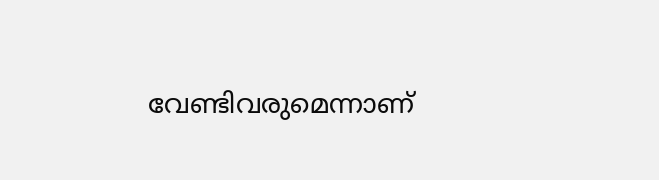വേണ്ടിവരുമെന്നാണ്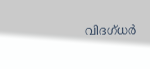വിദഗ്ധര്‍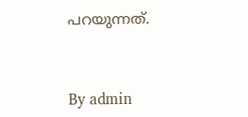പറയുന്നത്.



By admin